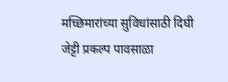मच्छिमारांच्या सुविधांसाठी दिघी जेट्टी प्रकल्प पावसाळा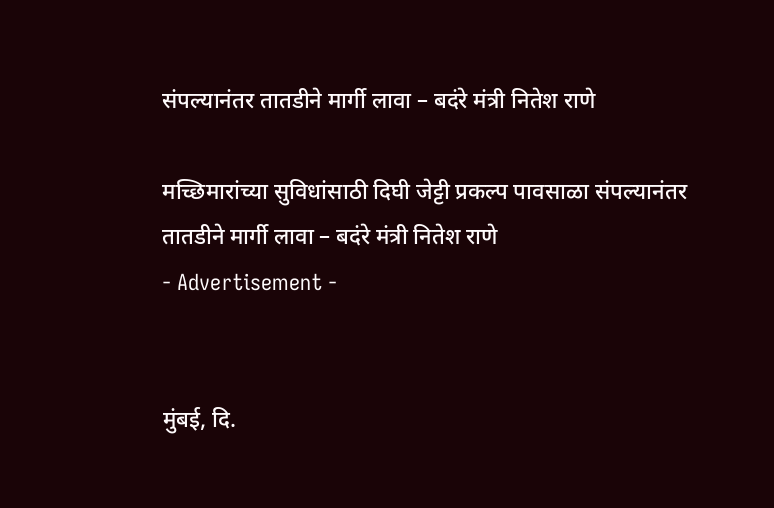संपल्यानंतर तातडीने मार्गी लावा – बदंरे मंत्री नितेश राणे

मच्छिमारांच्या सुविधांसाठी दिघी जेट्टी प्रकल्प पावसाळा संपल्यानंतर तातडीने मार्गी लावा – बदंरे मंत्री नितेश राणे
- Advertisement -


मुंबई, दि.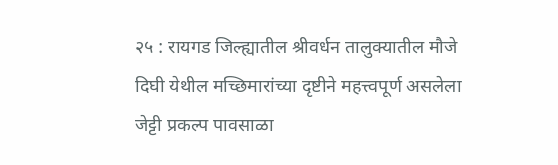२५ : रायगड जिल्ह्यातील श्रीवर्धन तालुक्यातील मौजे दिघी येथील मच्छिमारांच्या दृष्टीने महत्त्वपूर्ण असलेला जेट्टी प्रकल्प पावसाळा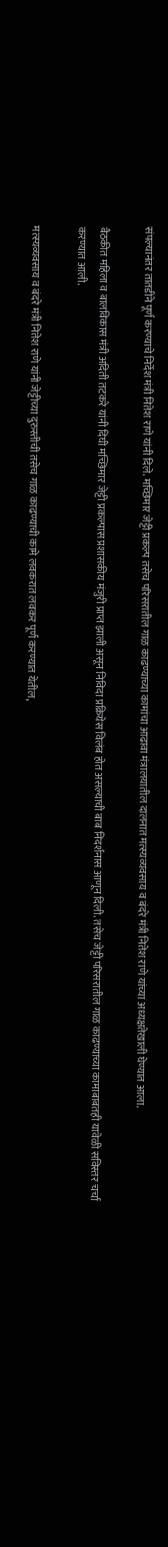संपल्यानंतर तातडीने पूर्ण करण्याचे निर्देश मंत्री नितेश राणे यांनी दिले. मच्छिमार जेट्टी प्रकल्प तसेच परिसरातील गाळ काढण्याच्या कामांचा आढावा मंत्रालयातील दालनात मत्स्यव्यवसाय व बंदरे मंत्री नितेश राणे यांच्या अध्यक्षतेखाली घेण्यात आला.

बैठकीत महिला व बालविकास मंत्री अदिती तटकरे यांनी दिघी मच्छिमार जेट्टी प्रकल्पास प्रशासकीय मंजुरी प्राप्त झाली असून निविदा प्रक्रियेस विलंब होत असल्याची बाब निदर्शनास आणून दिली. तसेच जेट्टी परिसरातील गाळ काढण्याच्या कामाबाबतही यावेळी सविस्तर चर्चा करण्यात आली.

मत्स्यव्यवसाय व बंदरे मंत्री नितेश राणे यांनी जेट्टीच्या दुरुस्तीची तसेच गाळ काढण्याची कामे लवकरात लवकर पूर्ण करण्यात येतील,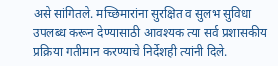असे सांगितले. मच्छिमारांना सुरक्षित व सुलभ सुविधा उपलब्ध करून देण्यासाठी आवश्यक त्या सर्व प्रशासकीय प्रक्रिया गतीमान करण्याचे निर्देशही त्यांनी दिले.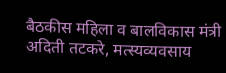बैठकीस महिला व बालविकास मंत्री अदिती तटकरे, मत्स्यव्यवसाय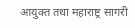आयुक्त तथा महाराष्ट्र सागरी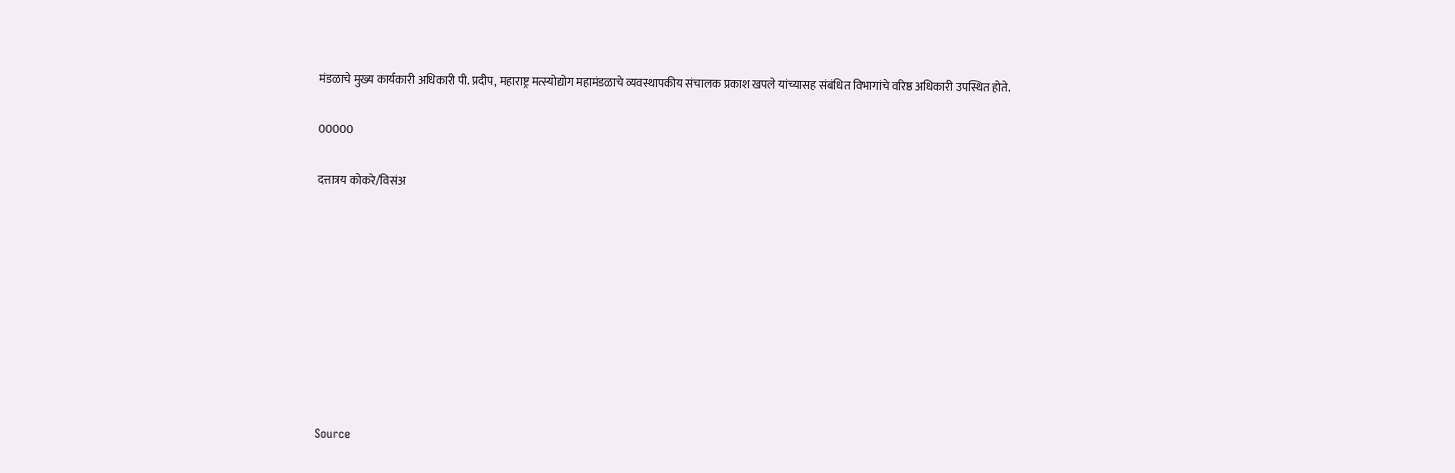मंडळाचे मुख्य कार्यकारी अधिकारी पी. प्रदीप, महाराष्ट्र मत्स्योद्योग महामंडळाचे व्यवस्थापकीय संचालक प्रकाश खपले यांच्यासह संबंधित विभागांचे वरिष्ठ अधिकारी उपस्थित होते.

00000

दत्तात्रय कोकरे/विसंअ









Source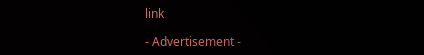link

- Advertisement -